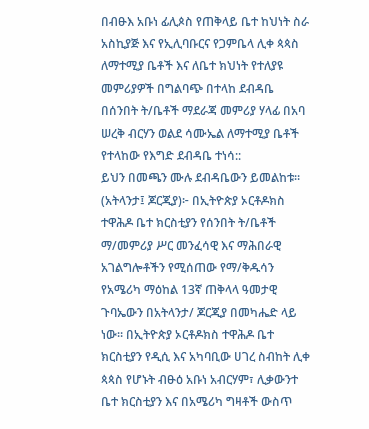በብፁእ አቡነ ፊሊጶስ የጠቅላይ ቤተ ከህነት ስራ አስኪያጅ እና የኢሊባቡርና የጋምቤላ ሊቀ ጳጳስ ለማተሚያ ቤቶች እና ለቤተ ክህነት የተለያዩ መምሪያዎች በግልባጭ በተላከ ደብዳቤ በሰንበት ት/ቤቶች ማደራጃ መምሪያ ሃላፊ በአባ ሠረቅ ብርሃን ወልደ ሳሙኤል ለማተሚያ ቤቶች የተላከው የእግድ ደብዳቤ ተነሳ::
ይህን በመጫን ሙሉ ደብዳቤውን ይመልከቱ።
(አትላንታ፤ ጆርጂያ)፦ በኢትዮጵያ ኦርቶዶክስ ተዋሕዶ ቤተ ክርስቲያን የሰንበት ት/ቤቶች ማ/መምሪያ ሥር መንፈሳዊ እና ማሕበራዊ አገልግሎቶችን የሚሰጠው የማ/ቅዱሳን የአሜሪካ ማዕከል 13ኛ ጠቅላላ ዓመታዊ ጉባኤውን በአትላንታ/ ጆርጂያ በመካሔድ ላይ ነው። በኢትዮጵያ ኦርቶዶክስ ተዋሕዶ ቤተ ክርስቲያን የዲሲ እና አካባቢው ሀገረ ስብከት ሊቀ ጳጳስ የሆኑት ብፁዕ አቡነ አብርሃም፣ ሊቃውንተ ቤተ ክርስቲያን እና በአሜሪካ ግዛቶች ውስጥ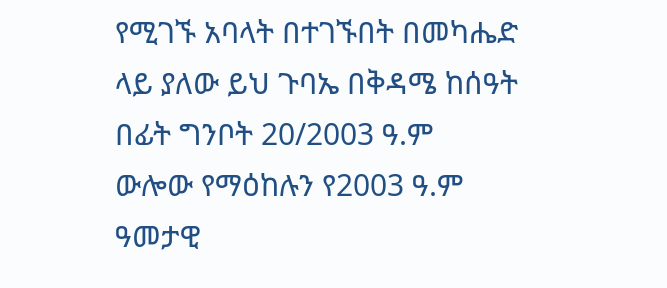የሚገኙ አባላት በተገኙበት በመካሔድ ላይ ያለው ይህ ጉባኤ በቅዳሜ ከሰዓት በፊት ግንቦት 20/2003 ዓ.ም ውሎው የማዕከሉን የ2003 ዓ.ም ዓመታዊ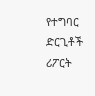የተግባር ድርጊቶች ሪፖርት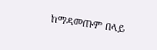ከማዳመጡም በላይ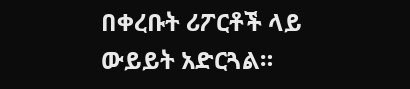በቀረቡት ሪፖርቶች ላይ ውይይት አድርጓል።